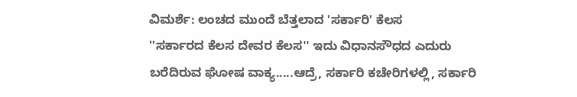ವಿಮರ್ಶೆ: ಲಂಚದ ಮುಂದೆ ಬೆತ್ತಲಾದ 'ಸರ್ಕಾರಿ' ಕೆಲಸ
''ಸರ್ಕಾರದ ಕೆಲಸ ದೇವರ ಕೆಲಸ'' ಇದು ವಿಧಾನಸೌಧದ ಎದುರು ಬರೆದಿರುವ ಘೋಷ ವಾಕ್ಯ.....ಆದ್ರೆ, ಸರ್ಕಾರಿ ಕಚೇರಿಗಳಲ್ಲಿ, ಸರ್ಕಾರಿ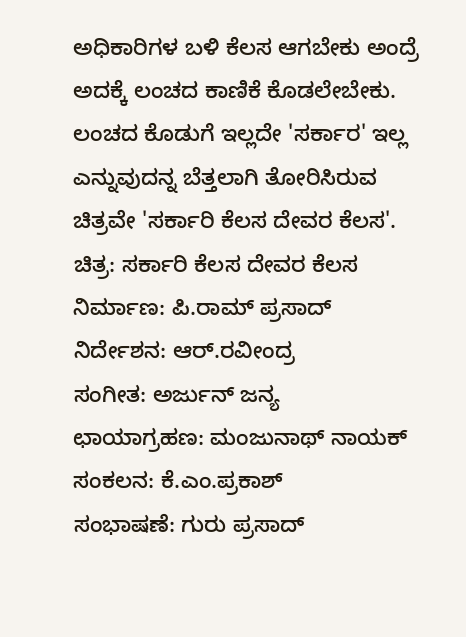ಅಧಿಕಾರಿಗಳ ಬಳಿ ಕೆಲಸ ಆಗಬೇಕು ಅಂದ್ರೆ ಅದಕ್ಕೆ ಲಂಚದ ಕಾಣಿಕೆ ಕೊಡಲೇಬೇಕು. ಲಂಚದ ಕೊಡುಗೆ ಇಲ್ಲದೇ 'ಸರ್ಕಾರ' ಇಲ್ಲ ಎನ್ನುವುದನ್ನ ಬೆತ್ತಲಾಗಿ ತೋರಿಸಿರುವ ಚಿತ್ರವೇ 'ಸರ್ಕಾರಿ ಕೆಲಸ ದೇವರ ಕೆಲಸ'.
ಚಿತ್ರ: ಸರ್ಕಾರಿ ಕೆಲಸ ದೇವರ ಕೆಲಸ
ನಿರ್ಮಾಣ: ಪಿ.ರಾಮ್ ಪ್ರಸಾದ್
ನಿರ್ದೇಶನ: ಆರ್.ರವೀಂದ್ರ
ಸಂಗೀತ: ಅರ್ಜುನ್ ಜನ್ಯ
ಛಾಯಾಗ್ರಹಣ: ಮಂಜುನಾಥ್ ನಾಯಕ್
ಸಂಕಲನ: ಕೆ.ಎಂ.ಪ್ರಕಾಶ್
ಸಂಭಾಷಣೆ: ಗುರು ಪ್ರಸಾದ್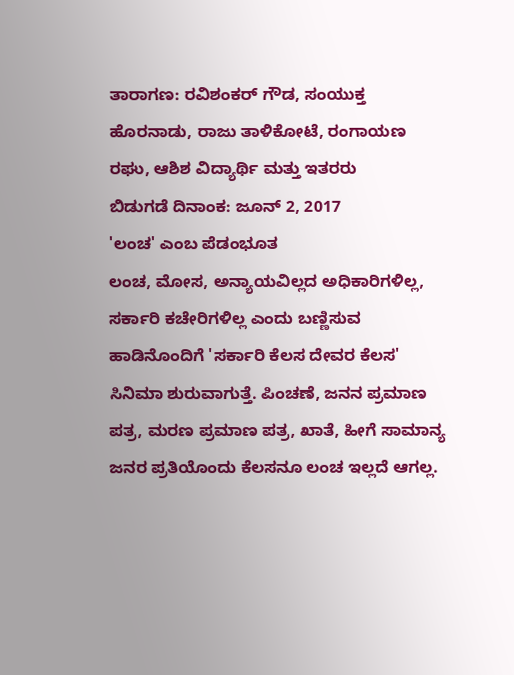ತಾರಾಗಣ: ರವಿಶಂಕರ್ ಗೌಡ, ಸಂಯುಕ್ತ ಹೊರನಾಡು, ರಾಜು ತಾಳಿಕೋಟೆ, ರಂಗಾಯಣ ರಘು, ಆಶಿಶ ವಿದ್ಯಾರ್ಥಿ ಮತ್ತು ಇತರರು
ಬಿಡುಗಡೆ ದಿನಾಂಕ: ಜೂನ್ 2, 2017
'ಲಂಚ' ಎಂಬ ಪೆಡಂಭೂತ
ಲಂಚ, ಮೋಸ, ಅನ್ಯಾಯವಿಲ್ಲದ ಅಧಿಕಾರಿಗಳಿಲ್ಲ, ಸರ್ಕಾರಿ ಕಚೇರಿಗಳಿಲ್ಲ ಎಂದು ಬಣ್ಣಿಸುವ ಹಾಡಿನೊಂದಿಗೆ 'ಸರ್ಕಾರಿ ಕೆಲಸ ದೇವರ ಕೆಲಸ' ಸಿನಿಮಾ ಶುರುವಾಗುತ್ತೆ. ಪಿಂಚಣೆ, ಜನನ ಪ್ರಮಾಣ ಪತ್ರ, ಮರಣ ಪ್ರಮಾಣ ಪತ್ರ, ಖಾತೆ, ಹೀಗೆ ಸಾಮಾನ್ಯ ಜನರ ಪ್ರತಿಯೊಂದು ಕೆಲಸನೂ ಲಂಚ ಇಲ್ಲದೆ ಆಗಲ್ಲ.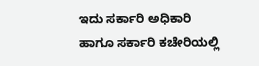ಇದು ಸರ್ಕಾರಿ ಅಧಿಕಾರಿ ಹಾಗೂ ಸರ್ಕಾರಿ ಕಚೇರಿಯಲ್ಲಿ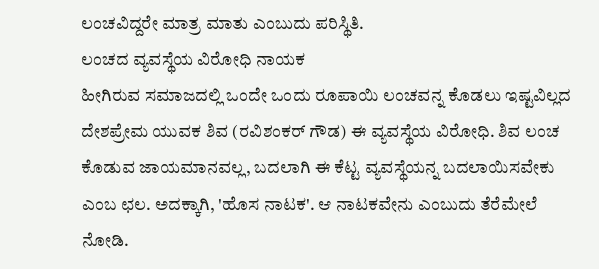ಲಂಚವಿದ್ದರೇ ಮಾತ್ರ ಮಾತು ಎಂಬುದು ಪರಿಸ್ಥಿತಿ.
ಲಂಚದ ವ್ಯವಸ್ಥೆಯ ವಿರೋಧಿ ನಾಯಕ
ಹೀಗಿರುವ ಸಮಾಜದಲ್ಲಿ ಒಂದೇ ಒಂದು ರೂಪಾಯಿ ಲಂಚವನ್ನ ಕೊಡಲು ಇಷ್ಟವಿಲ್ಲದ ದೇಶಪ್ರೇಮ ಯುವಕ ಶಿವ (ರವಿಶಂಕರ್ ಗೌಡ) ಈ ವ್ಯವಸ್ಥೆಯ ವಿರೋಧಿ. ಶಿವ ಲಂಚ ಕೊಡುವ ಜಾಯಮಾನವಲ್ಲ, ಬದಲಾಗಿ ಈ ಕೆಟ್ಟ ವ್ಯವಸ್ಥೆಯನ್ನ ಬದಲಾಯಿಸವೇಕು ಎಂಬ ಛಲ. ಅದಕ್ಕಾಗಿ, 'ಹೊಸ ನಾಟಕ'. ಆ ನಾಟಕವೇನು ಎಂಬುದು ತೆರೆಮೇಲೆ ನೋಡಿ.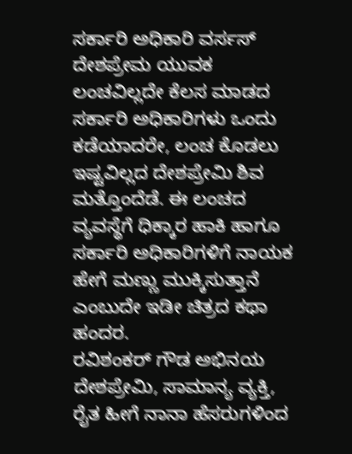ಸರ್ಕಾರಿ ಅಧಿಕಾರಿ ವರ್ಸಸ್ ದೇಶಪ್ರೇಮ ಯುವಕ
ಲಂಚವಿಲ್ಲದೇ ಕೆಲಸ ಮಾಡದ ಸರ್ಕಾರಿ ಅಧಿಕಾರಿಗಳು ಒಂದು ಕಡೆಯಾದರೇ, ಲಂಚ ಕೊಡಲು ಇಷ್ಟವಿಲ್ಲದ ದೇಶಪ್ರೇಮಿ ಶಿವ ಮತ್ತೊಂದೆಡೆ. ಈ ಲಂಚದ ವ್ಯವಸ್ಥೆಗೆ ಧಿಕ್ಕಾರ ಹಾಕಿ ಹಾಗೂ ಸರ್ಕಾರಿ ಅಧಿಕಾರಿಗಳಿಗೆ ನಾಯಕ ಹೇಗೆ ಮಣ್ಣು ಮುಕ್ಕಿಸುತ್ತಾನೆ ಎಂಬುದೇ ಇಡೀ ಚಿತ್ರದ ಕಥಾ ಹಂದರ.
ರವಿಶಂಕರ್ ಗೌಡ ಅಭಿನಯ
ದೇಶಪ್ರೇಮಿ, ಸಾಮಾನ್ಯ ವ್ಯಕ್ತಿ, ರೈತ ಹೀಗೆ ನಾನಾ ಹೆಸರುಗಳಿಂದ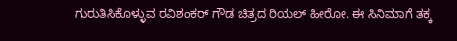ಗುರುತಿಸಿಕೊಳ್ಳುವ ರವಿಶಂಕರ್ ಗೌಡ ಚಿತ್ರದ ರಿಯಲ್ ಹೀರೋ. ಈ ಸಿನಿಮಾಗೆ ತಕ್ಕ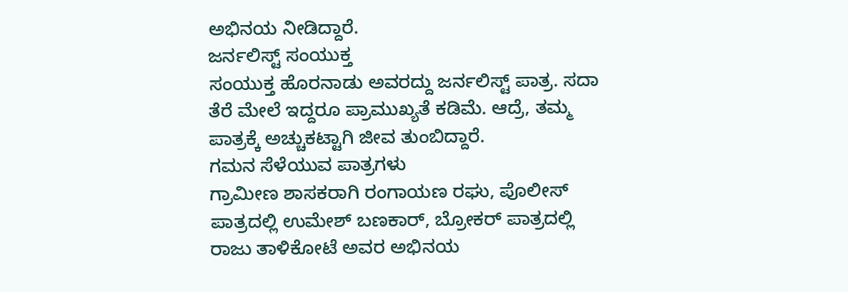ಅಭಿನಯ ನೀಡಿದ್ದಾರೆ.
ಜರ್ನಲಿಸ್ಟ್ ಸಂಯುಕ್ತ
ಸಂಯುಕ್ತ ಹೊರನಾಡು ಅವರದ್ದು ಜರ್ನಲಿಸ್ಟ್ ಪಾತ್ರ. ಸದಾ ತೆರೆ ಮೇಲೆ ಇದ್ದರೂ ಪ್ರಾಮುಖ್ಯತೆ ಕಡಿಮೆ. ಆದ್ರೆ, ತಮ್ಮ ಪಾತ್ರಕ್ಕೆ ಅಚ್ಚುಕಟ್ಟಾಗಿ ಜೀವ ತುಂಬಿದ್ದಾರೆ.
ಗಮನ ಸೆಳೆಯುವ ಪಾತ್ರಗಳು
ಗ್ರಾಮೀಣ ಶಾಸಕರಾಗಿ ರಂಗಾಯಣ ರಘು, ಪೊಲೀಸ್ ಪಾತ್ರದಲ್ಲಿ ಉಮೇಶ್ ಬಣಕಾರ್, ಬ್ರೋಕರ್ ಪಾತ್ರದಲ್ಲಿ ರಾಜು ತಾಳಿಕೋಟೆ ಅವರ ಅಭಿನಯ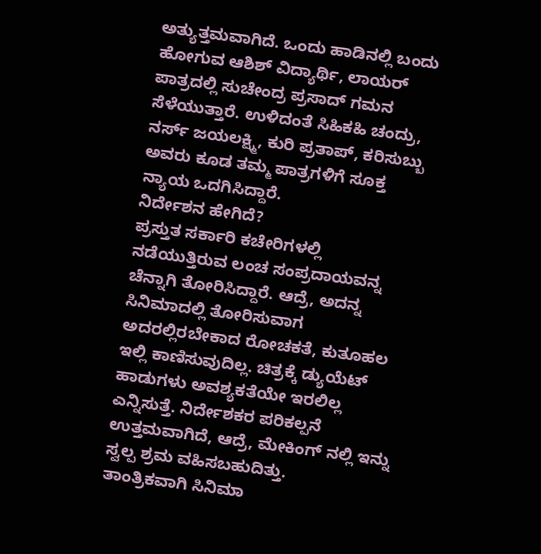ಅತ್ಯುತ್ತಮವಾಗಿದೆ. ಒಂದು ಹಾಡಿನಲ್ಲಿ ಬಂದು ಹೋಗುವ ಆಶಿಶ್ ವಿದ್ಯಾರ್ಥಿ, ಲಾಯರ್ ಪಾತ್ರದಲ್ಲಿ ಸುಚೇಂದ್ರ ಪ್ರಸಾದ್ ಗಮನ ಸೆಳೆಯುತ್ತಾರೆ. ಉಳಿದಂತೆ ಸಿಹಿಕಹಿ ಚಂದ್ರು, ನರ್ಸ್ ಜಯಲಕ್ಷ್ಮಿ, ಕುರಿ ಪ್ರತಾಪ್, ಕರಿಸುಬ್ಬು ಅವರು ಕೂಡ ತಮ್ಮ ಪಾತ್ರಗಳಿಗೆ ಸೂಕ್ತ ನ್ಯಾಯ ಒದಗಿಸಿದ್ದಾರೆ.
ನಿರ್ದೇಶನ ಹೇಗಿದೆ?
ಪ್ರಸ್ತುತ ಸರ್ಕಾರಿ ಕಚೇರಿಗಳಲ್ಲಿ ನಡೆಯುತ್ತಿರುವ ಲಂಚ ಸಂಪ್ರದಾಯವನ್ನ ಚೆನ್ನಾಗಿ ತೋರಿಸಿದ್ದಾರೆ. ಆದ್ರೆ, ಅದನ್ನ ಸಿನಿಮಾದಲ್ಲಿ ತೋರಿಸುವಾಗ ಅದರಲ್ಲಿರಬೇಕಾದ ರೋಚಕತೆ, ಕುತೂಹಲ ಇಲ್ಲಿ ಕಾಣಿಸುವುದಿಲ್ಲ. ಚಿತ್ರಕ್ಕೆ ಡ್ಯುಯೆಟ್ ಹಾಡುಗಳು ಅವಶ್ಯಕತೆಯೇ ಇರಲಿಲ್ಲ ಎನ್ನಿಸುತ್ತೆ. ನಿರ್ದೇಶಕರ ಪರಿಕಲ್ಪನೆ ಉತ್ತಮವಾಗಿದೆ, ಆದ್ರೆ, ಮೇಕಿಂಗ್ ನಲ್ಲಿ ಇನ್ನು ಸ್ವಲ್ಪ ಶ್ರಮ ವಹಿಸಬಹುದಿತ್ತು.
ತಾಂತ್ರಿಕವಾಗಿ ಸಿನಿಮಾ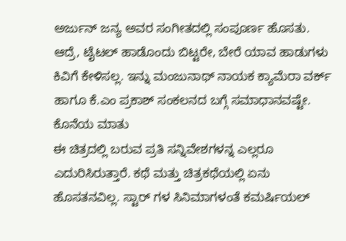ಅರ್ಜುನ್ ಜನ್ಯ ಅವರ ಸಂಗೀತದಲ್ಲಿ ಸಂಪೂರ್ಣ ಹೊಸತು. ಆದ್ರೆ, ಟೈಟಲ್ ಹಾಡೊಂದು ಬಿಟ್ಟರೇ, ಬೇರೆ ಯಾವ ಹಾಡುಗಳು ಕಿವಿಗೆ ಕೇಳಿಸಲ್ಲ. ಇನ್ನು ಮಂಜುನಾಥ್ ನಾಯಕ ಕ್ಯಾಮೆರಾ ವರ್ಕ್ ಹಾಗೂ ಕೆ.ಎಂ ಪ್ರಕಾಶ್ ಸಂಕಲನದ ಬಗ್ಗೆ ಸಮಾಧಾನವಷ್ಟೇ.
ಕೊನೆಯ ಮಾತು
ಈ ಚಿತ್ರದಲ್ಲಿ ಬರುವ ಪ್ರತಿ ಸನ್ನಿವೇಶಗಳನ್ನ ಎಲ್ಲರೂ ಎದುರಿಸಿರುತ್ತಾರೆ. ಕಥೆ ಮತ್ತು ಚಿತ್ರಕಥೆಯಲ್ಲಿ ಏನು ಹೊಸತನವಿಲ್ಲ. ಸ್ಟಾರ್ ಗಳ ಸಿನಿಮಾಗಳಂತೆ ಕಮರ್ಷಿಯಲ್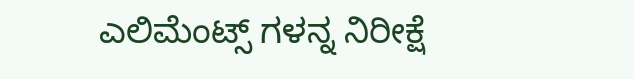ಎಲಿಮೆಂಟ್ಸ್ ಗಳನ್ನ ನಿರೀಕ್ಷೆ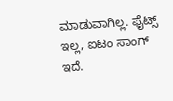ಮಾಡುವಾಗಿಲ್ಲ. ಫೈಟ್ಸ್ ಇಲ್ಲ, ಐಟಂ ಸಾಂಗ್ ಇದೆ.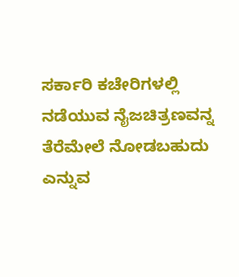ಸರ್ಕಾರಿ ಕಚೇರಿಗಳಲ್ಲಿ ನಡೆಯುವ ನೈಜಚಿತ್ರಣವನ್ನ ತೆರೆಮೇಲೆ ನೋಡಬಹುದು ಎನ್ನುವ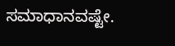ಸಮಾಧಾನವಷ್ಟೇ.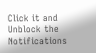Click it and Unblock the Notifications